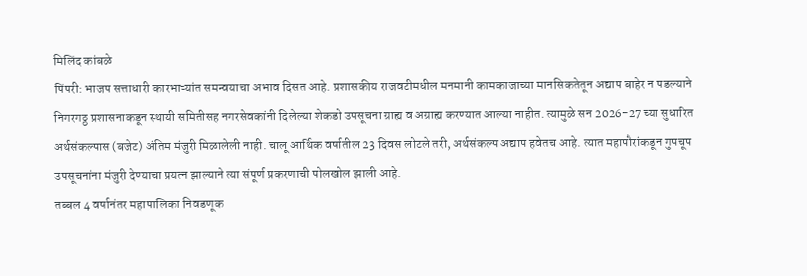मिलिंद कांबळे
पिंपरी: भाजप सत्ताधारी कारभाऱ्यांत समन्वयाचा अभाव दिसत आहे. प्रशासकीय राजवटीमधील मनमानी कामकाजाच्या मानसिकतेतून अद्याप बाहेर न पडल्याने निगरगठ्ठ प्रशासनाकडून स्थायी समितीसह नगरसेवकांनी दिलेल्या शेकडो उपसूचना ग्राह्य व अग्राह्य करण्यात आल्या नाहीत. त्यामुळे सन 2026-27 च्या सुधारित अर्थसंकल्पास (बजेट) अंतिम मंजुरी मिळालेली नाही. चालू आर्थिक वर्षातील 23 दिवस लोटले तरी, अर्थसंकल्प अद्याप हवेतच आहे. त्यात महापौरांकडून गुपचूप उपसूचनांना मंजुरी देण्याचा प्रयत्न झाल्याने त्या संपूर्ण प्रकरणाची पोलखोल झाली आहे.
तब्बल 4 वर्षानंतर महापालिका निवडणूक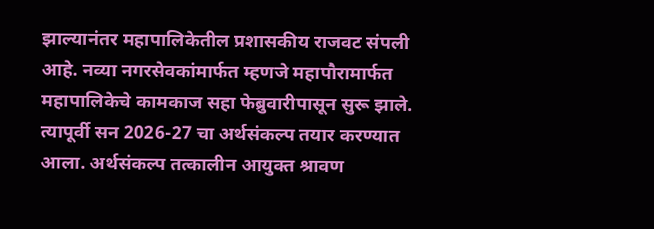झाल्यानंतर महापालिकेतील प्रशासकीय राजवट संपली आहे. नव्या नगरसेवकांमार्फत म्हणजे महापौरामार्फत महापालिकेचे कामकाज सहा फेब्रुवारीपासून सुरू झाले. त्यापूर्वी सन 2026-27 चा अर्थसंकल्प तयार करण्यात आला. अर्थसंकल्प तत्कालीन आयुक्त श्रावण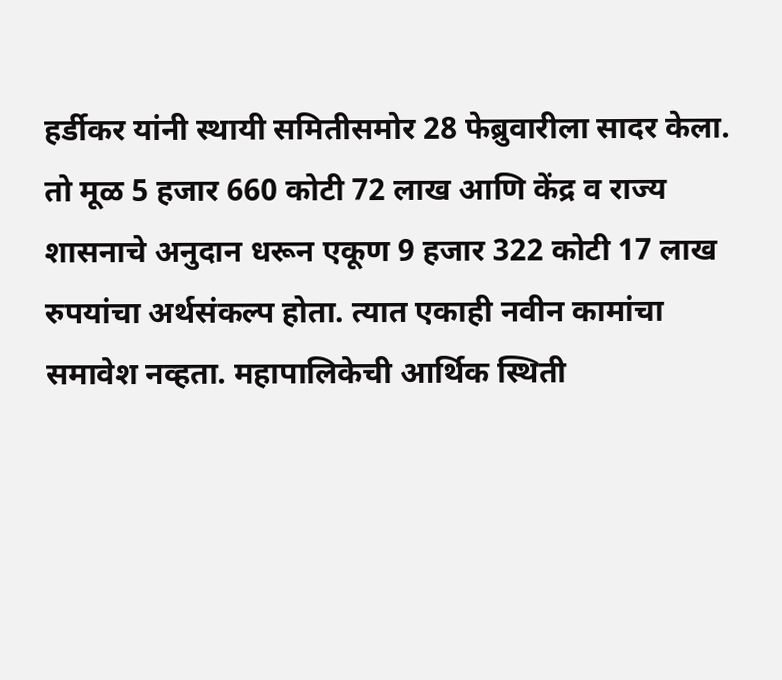हर्डीकर यांनी स्थायी समितीसमोर 28 फेब्रुवारीला सादर केला. तो मूळ 5 हजार 660 कोटी 72 लाख आणि केंद्र व राज्य शासनाचे अनुदान धरून एकूण 9 हजार 322 कोटी 17 लाख रुपयांचा अर्थसंकल्प होता. त्यात एकाही नवीन कामांचा समावेश नव्हता. महापालिकेची आर्थिक स्थिती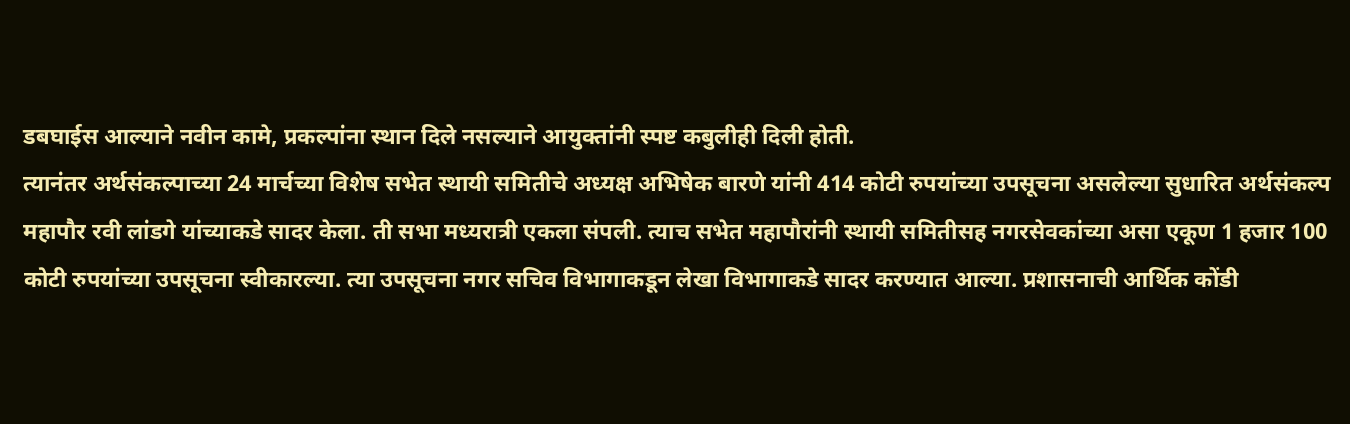डबघाईस आल्याने नवीन कामे, प्रकल्पांना स्थान दिले नसल्याने आयुक्तांनी स्पष्ट कबुलीही दिली होती.
त्यानंतर अर्थसंकल्पाच्या 24 मार्चच्या विशेष सभेत स्थायी समितीचे अध्यक्ष अभिषेक बारणे यांनी 414 कोटी रुपयांच्या उपसूचना असलेल्या सुधारित अर्थसंकल्प महापौर रवी लांडगे यांच्याकडे सादर केला. ती सभा मध्यरात्री एकला संपली. त्याच सभेत महापौरांनी स्थायी समितीसह नगरसेवकांच्या असा एकूण 1 हजार 100 कोटी रुपयांच्या उपसूचना स्वीकारल्या. त्या उपसूचना नगर सचिव विभागाकडून लेखा विभागाकडे सादर करण्यात आल्या. प्रशासनाची आर्थिक कोंडी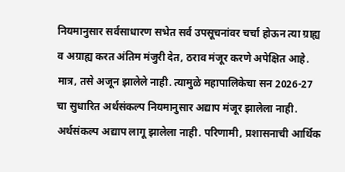नियमानुसार सर्वसाधारण सभेत सर्व उपसूचनांवर चर्चा होऊन त्या ग्राह्य व अग्राह्य करत अंतिम मंजुरी देत, ठराव मंजूर करणे अपेक्षित आहे. मात्र, तसे अजून झालेले नाही. त्यामुळे महापालिकेचा सन 2026-27 चा सुधारित अर्थसंकल्प नियमानुसार अद्याप मंजूर झालेला नाही. अर्थसंकल्प अद्याप लागू झालेला नाही. परिणामी, प्रशासनाची आर्थिक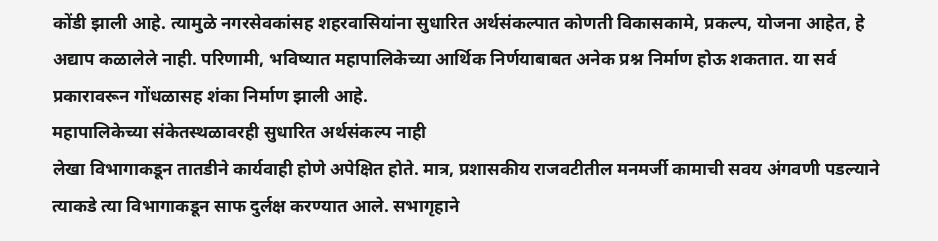कोंडी झाली आहे. त्यामुळे नगरसेवकांसह शहरवासियांना सुधारित अर्थसंकल्पात कोणती विकासकामे, प्रकल्प, योजना आहेत, हे अद्याप कळालेले नाही. परिणामी, भविष्यात महापालिकेच्या आर्थिक निर्णयाबाबत अनेक प्रश्न निर्माण होऊ शकतात. या सर्व प्रकारावरून गोंधळासह शंका निर्माण झाली आहे.
महापालिकेच्या संकेतस्थळावरही सुधारित अर्थसंकल्प नाही
लेखा विभागाकडून तातडीने कार्यवाही होणे अपेक्षित होते. मात्र, प्रशासकीय राजवटीतील मनमर्जी कामाची सवय अंगवणी पडल्याने त्याकडे त्या विभागाकडून साफ दुर्लक्ष करण्यात आले. सभागृहाने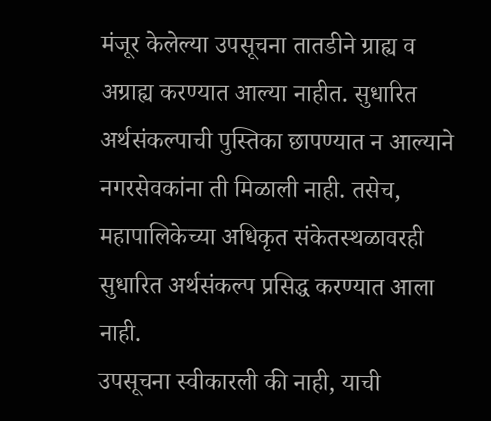मंजूर केलेल्या उपसूचना तातडीने ग्राह्य व अग्राह्य करण्यात आल्या नाहीत. सुधारित अर्थसंकल्पाची पुस्तिका छापण्यात न आल्याने नगरसेवकांना ती मिळाली नाही. तसेच, महापालिकेच्या अधिकृत संकेतस्थळावरही सुधारित अर्थसंकल्प प्रसिद्ध करण्यात आला नाही.
उपसूचना स्वीकारली की नाही, याची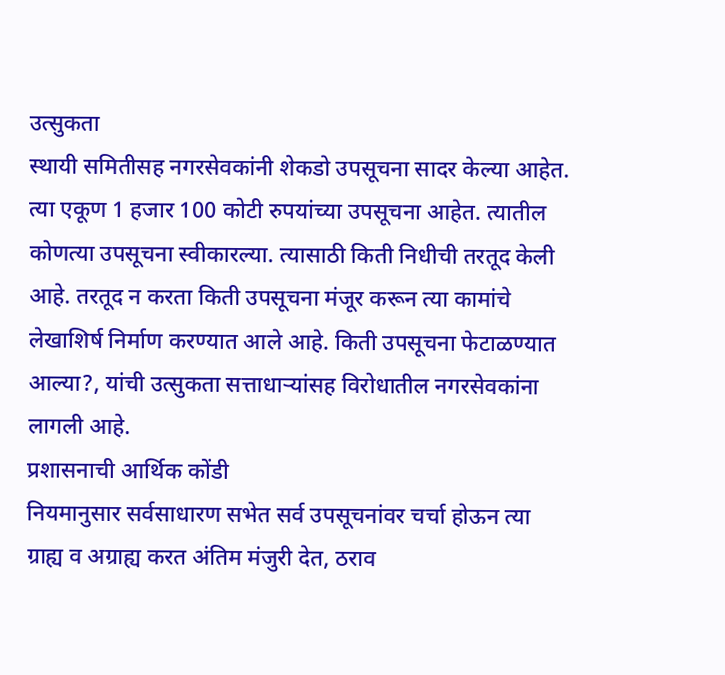उत्सुकता
स्थायी समितीसह नगरसेवकांनी शेकडो उपसूचना सादर केल्या आहेत. त्या एकूण 1 हजार 100 कोटी रुपयांच्या उपसूचना आहेत. त्यातील कोणत्या उपसूचना स्वीकारल्या. त्यासाठी किती निधीची तरतूद केली आहे. तरतूद न करता किती उपसूचना मंजूर करून त्या कामांचे लेखाशिर्ष निर्माण करण्यात आले आहे. किती उपसूचना फेटाळण्यात आल्या?, यांची उत्सुकता सत्ताधाऱ्यांसह विरोधातील नगरसेवकांना लागली आहे.
प्रशासनाची आर्थिक कोंडी
नियमानुसार सर्वसाधारण सभेत सर्व उपसूचनांवर चर्चा होऊन त्या ग्राह्य व अग्राह्य करत अंतिम मंजुरी देत, ठराव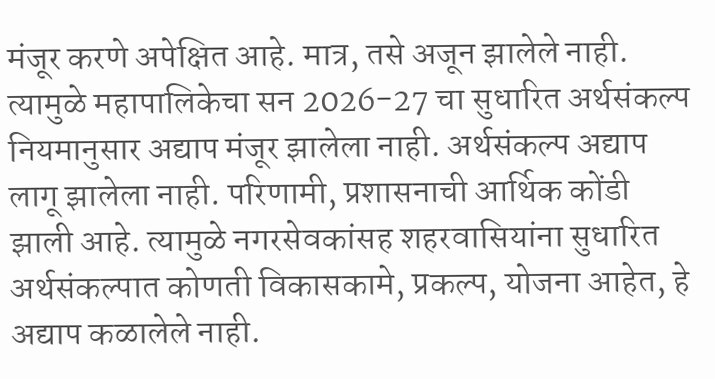मंजूर करणे अपेक्षित आहे. मात्र, तसे अजून झालेले नाही. त्यामुळे महापालिकेचा सन 2026-27 चा सुधारित अर्थसंकल्प नियमानुसार अद्याप मंजूर झालेला नाही. अर्थसंकल्प अद्याप लागू झालेला नाही. परिणामी, प्रशासनाची आर्थिक कोंडी झाली आहे. त्यामुळे नगरसेवकांसह शहरवासियांना सुधारित अर्थसंकल्पात कोणती विकासकामे, प्रकल्प, योजना आहेत, हे अद्याप कळालेले नाही.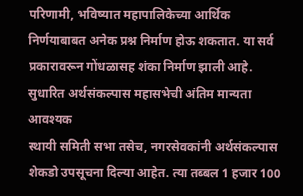परिणामी, भविष्यात महापालिकेच्या आर्थिक निर्णयाबाबत अनेक प्रश्न निर्माण होऊ शकतात. या सर्व प्रकारावरून गोंधळासह शंका निर्माण झाली आहे.
सुधारित अर्थसंकल्पास महासभेची अंतिम मान्यता आवश्यक
स्थायी समिती सभा तसेच, नगरसेवकांनी अर्थसंकल्पास शेकडो उपसूचना दिल्या आहेत. त्या तब्बल 1 हजार 100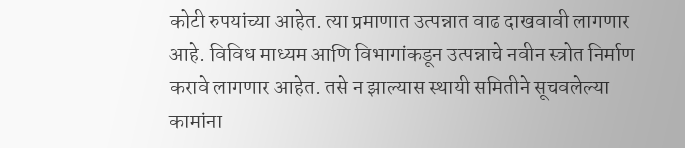कोटी रुपयांच्या आहेत. त्या प्रमाणात उत्पन्नात वाढ दाखवावी लागणार आहे. विविध माध्यम आणि विभागांकडून उत्पन्नाचे नवीन स्त्रोत निर्माण करावे लागणार आहेत. तसे न झाल्यास स्थायी समितीने सूचवलेल्या कामांना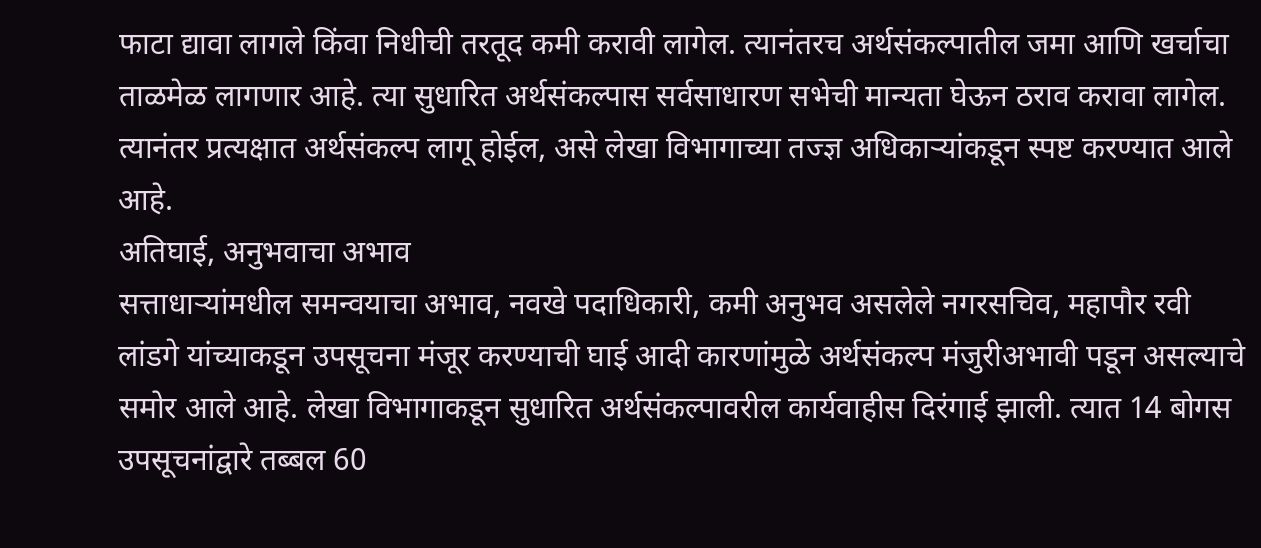फाटा द्यावा लागले किंवा निधीची तरतूद कमी करावी लागेल. त्यानंतरच अर्थसंकल्पातील जमा आणि खर्चाचा ताळमेळ लागणार आहे. त्या सुधारित अर्थसंकल्पास सर्वसाधारण सभेची मान्यता घेऊन ठराव करावा लागेल. त्यानंतर प्रत्यक्षात अर्थसंकल्प लागू होईल, असे लेखा विभागाच्या तज्ज्ञ अधिकाऱ्यांकडून स्पष्ट करण्यात आले आहे.
अतिघाई, अनुभवाचा अभाव
सत्ताधाऱ्यांमधील समन्वयाचा अभाव, नवखे पदाधिकारी, कमी अनुभव असलेले नगरसचिव, महापौर रवी लांडगे यांच्याकडून उपसूचना मंजूर करण्याची घाई आदी कारणांमुळे अर्थसंकल्प मंजुरीअभावी पडून असल्याचे समोर आले आहे. लेखा विभागाकडून सुधारित अर्थसंकल्पावरील कार्यवाहीस दिरंगाई झाली. त्यात 14 बोगस उपसूचनांद्वारे तब्बल 60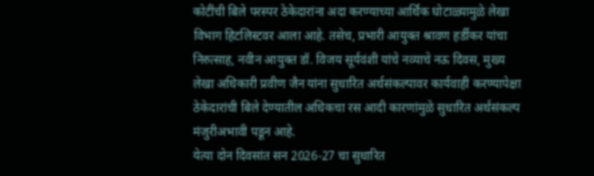कोटींची बिले परस्पर ठेकेदारांना अदा करण्याच्या आर्थिक घोटाळ्यामुळे लेखा विभाग हिटलिस्टवर आला आहे. तसेच, प्रभारी आयुक्त श्रावण हर्डीकर यांचा निरुत्साह, नवीन आयुक्त डॉ. विजय सूर्यवंशी यांचे नव्याचे नऊ दिवस, मुख्य लेखा अधिकारी प्रवीण जैन यांना सुधारित अर्थसंकल्पावर कार्यवाही करण्यापेक्षा ठेकेदारांची बिले देण्यातील अधिकचा रस आदी कारणांमुळे सुधारित अर्थसंकल्प मंजुरीअभावी पडून आहे.
येत्या दोन दिवसांत सन 2026-27 चा सुधारित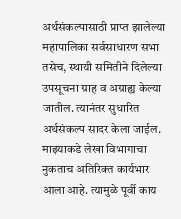अर्थसंकल्पासाठी प्राप्त झालेल्या महापालिका सर्वसाधारण सभा तसेच, स्थायी समितीने दिलेल्या उपसूचना ग्राह व अग्राह्य केल्या जातील. त्यानंतर सुधारित अर्थसंकल्प सादर केला जाईल. माझ्याकडे लेखा विभागाचा नुकताच अतिरिक्त कार्यभार आला आहे. त्यामुळे पूर्वी काय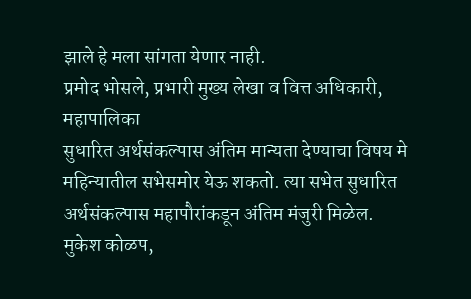झाले हे मला सांगता येणार नाही.
प्रमोद भोसले, प्रभारी मुख्य लेखा व वित्त अधिकारी, महापालिका
सुधारित अर्थसंकल्पास अंतिम मान्यता देण्याचा विषय मे महिन्यातील सभेसमोर येऊ शकतो. त्या सभेत सुधारित अर्थसंकल्पास महापौरांकडून अंतिम मंजुरी मिळेल.
मुकेश कोळप,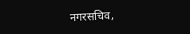नगरसचिव,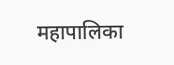महापालिका